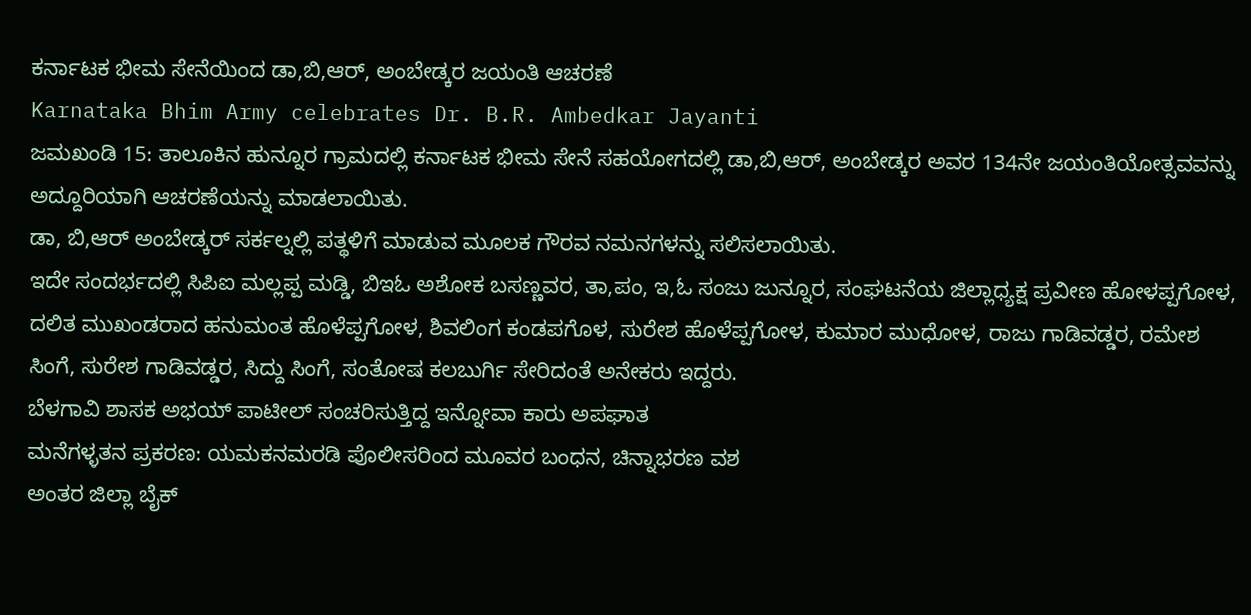ಕರ್ನಾಟಕ ಭೀಮ ಸೇನೆಯಿಂದ ಡಾ,ಬಿ,ಆರ್, ಅಂಬೇಡ್ಕರ ಜಯಂತಿ ಆಚರಣೆ
Karnataka Bhim Army celebrates Dr. B.R. Ambedkar Jayanti
ಜಮಖಂಡಿ 15: ತಾಲೂಕಿನ ಹುನ್ನೂರ ಗ್ರಾಮದಲ್ಲಿ ಕರ್ನಾಟಕ ಭೀಮ ಸೇನೆ ಸಹಯೋಗದಲ್ಲಿ ಡಾ,ಬಿ,ಆರ್, ಅಂಬೇಡ್ಕರ ಅವರ 134ನೇ ಜಯಂತಿಯೋತ್ಸವವನ್ನು ಅದ್ದೂರಿಯಾಗಿ ಆಚರಣೆಯನ್ನು ಮಾಡಲಾಯಿತು.
ಡಾ, ಬಿ,ಆರ್ ಅಂಬೇಡ್ಕರ್ ಸರ್ಕಲ್ನಲ್ಲಿ ಪತ್ಥಳಿಗೆ ಮಾಡುವ ಮೂಲಕ ಗೌರವ ನಮನಗಳನ್ನು ಸಲಿಸಲಾಯಿತು.
ಇದೇ ಸಂದರ್ಭದಲ್ಲಿ ಸಿಪಿಐ ಮಲ್ಲಪ್ಪ ಮಡ್ಡಿ, ಬಿಇಓ ಅಶೋಕ ಬಸಣ್ಣವರ, ತಾ,ಪಂ, ಇ,ಓ ಸಂಜು ಜುನ್ನೂರ, ಸಂಘಟನೆಯ ಜಿಲ್ಲಾಧ್ಯಕ್ಷ ಪ್ರವೀಣ ಹೋಳಪ್ಪಗೋಳ, ದಲಿತ ಮುಖಂಡರಾದ ಹನುಮಂತ ಹೊಳೆಪ್ಪಗೋಳ, ಶಿವಲಿಂಗ ಕಂಡಪಗೊಳ, ಸುರೇಶ ಹೊಳೆಪ್ಪಗೋಳ, ಕುಮಾರ ಮುಧೋಳ, ರಾಜು ಗಾಡಿವಡ್ಡರ, ರಮೇಶ ಸಿಂಗೆ, ಸುರೇಶ ಗಾಡಿವಡ್ಡರ, ಸಿದ್ದು ಸಿಂಗೆ, ಸಂತೋಷ ಕಲಬುರ್ಗಿ ಸೇರಿದಂತೆ ಅನೇಕರು ಇದ್ದರು.
ಬೆಳಗಾವಿ ಶಾಸಕ ಅಭಯ್ ಪಾಟೀಲ್ ಸಂಚರಿಸುತ್ತಿದ್ದ ಇನ್ನೋವಾ ಕಾರು ಅಪಘಾತ
ಮನೆಗಳ್ಳತನ ಪ್ರಕರಣ: ಯಮಕನಮರಡಿ ಪೊಲೀಸರಿಂದ ಮೂವರ ಬಂಧನ, ಚಿನ್ನಾಭರಣ ವಶ
ಅಂತರ ಜಿಲ್ಲಾ ಬೈಕ್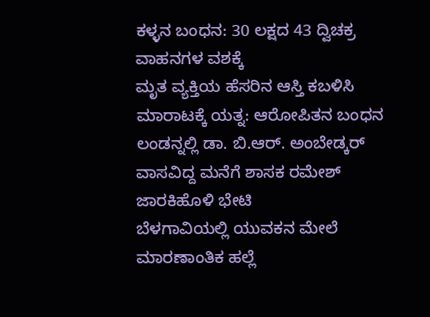ಕಳ್ಳನ ಬಂಧನ: 30 ಲಕ್ಷದ 43 ದ್ವಿಚಕ್ರ ವಾಹನಗಳ ವಶಕ್ಕೆ
ಮೃತ ವ್ಯಕ್ತಿಯ ಹೆಸರಿನ ಆಸ್ತಿ ಕಬಳಿಸಿ ಮಾರಾಟಕ್ಕೆ ಯತ್ನ: ಆರೋಪಿತನ ಬಂಧನ
ಲಂಡನ್ನಲ್ಲಿ ಡಾ. ಬಿ.ಆರ್. ಅಂಬೇಡ್ಕರ್ ವಾಸವಿದ್ದ ಮನೆಗೆ ಶಾಸಕ ರಮೇಶ್ ಜಾರಕಿಹೊಳಿ ಭೇಟಿ
ಬೆಳಗಾವಿಯಲ್ಲಿ ಯುವಕನ ಮೇಲೆ ಮಾರಣಾಂತಿಕ ಹಲ್ಲೆ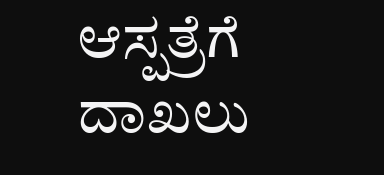ಆಸ್ಪತ್ರೆಗೆ ದಾಖಲು